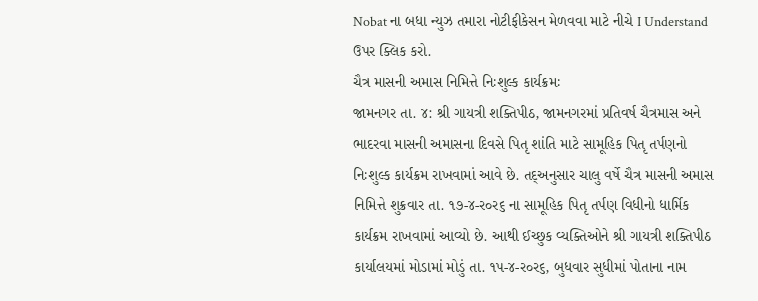Nobat ના બધા ન્યુઝ તમારા નોટીફીકેસન મેળવવા માટે નીચે I Understand ઉપર ક્લિક કરો.
ચૈત્ર માસની અમાસ નિમિત્તે નિઃશુલ્ક કાર્યક્રમઃ
જામનગર તા. ૪: શ્રી ગાયત્રી શક્તિપીઠ, જામનગરમાં પ્રતિવર્ષ ચૈત્રમાસ અને ભાદરવા માસની અમાસના દિવસે પિતૃ શાંતિ માટે સામૂહિક પિતૃ તર્પણનો નિઃશુલ્ક કાર્યક્રમ રાખવામાં આવે છે. તદ્અનુસાર ચાલુ વર્ષે ચૈત્ર માસની અમાસ નિમિત્તે શુક્રવાર તા. ૧૭-૪-ર૦ર૬ ના સામૂહિક પિતૃ તર્પણ વિધીનો ધાર્મિક કાર્યક્રમ રાખવામાં આવ્યો છે. આથી ઈચ્છુક વ્યક્તિઓને શ્રી ગાયત્રી શક્તિપીઠ કાર્યાલયમાં મોડામાં મોડું તા. ૧પ-૪-ર૦ર૬, બુધવાર સુધીમાં પોતાના નામ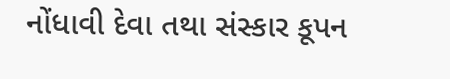નોંધાવી દેવા તથા સંસ્કાર કૂપન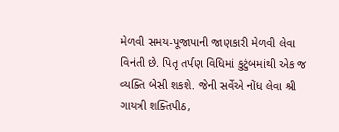મેળવી સમય-પૂજાપાની જાણકારી મેળવી લેવા વિનંતી છે. પિતૃ તર્પણ વિધિમાં કુટુંબમાંથી એક જ વ્યક્તિ બેસી શકશે. જેની સર્વેએ નોંધ લેવા શ્રી ગાયત્રી શક્તિપીઠ,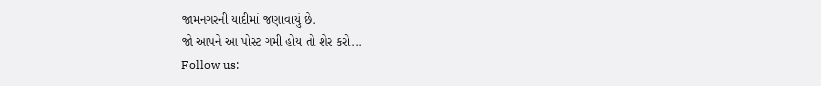જામનગરની યાદીમાં જણાવાયું છે.
જો આપને આ પોસ્ટ ગમી હોય તો શેર કરો...
Follow us: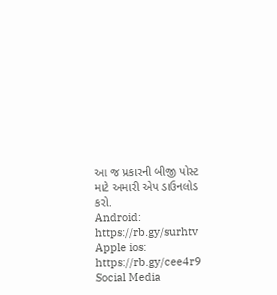આ જ પ્રકારની બીજી પોસ્ટ માટે અમારી એપ ડાઉનલોડ કરો.
Android: https://rb.gy/surhtv
Apple ios: https://rb.gy/cee4r9
Social Media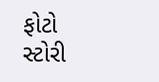ફોટો સ્ટોરી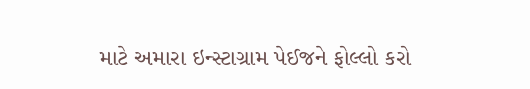માટે અમારા ઇન્સ્ટાગ્રામ પેઈજને ફોલ્લો કરો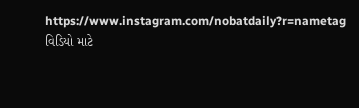https://www.instagram.com/nobatdaily?r=nametag
વિડિયો માટે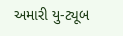અમારી યુ-ટ્યૂબ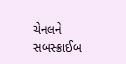ચેનલને સબસ્ક્રાઈબ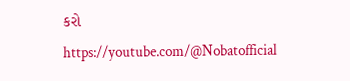કરો
https://youtube.com/@Nobatofficial